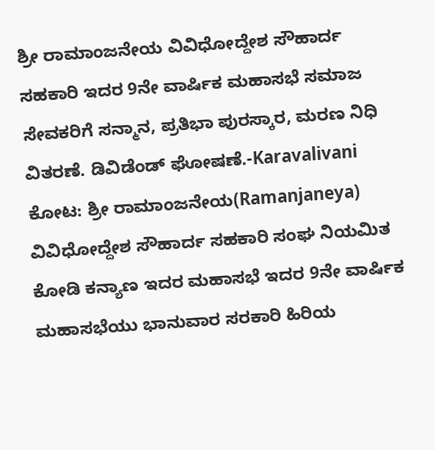ಶ್ರೀ ರಾಮಾಂಜನೇಯ ವಿವಿಧೋದ್ದೇಶ ಸೌಹಾರ್ದ ಸಹಕಾರಿ ಇದರ 9ನೇ ವಾರ್ಷಿಕ ಮಹಾಸಭೆ ಸಮಾಜ ಸೇವಕರಿಗೆ ಸನ್ಮಾನ, ಪ್ರತಿಭಾ ಪುರಸ್ಕಾರ, ಮರಣ ನಿಧಿ ವಿತರಣೆ. ಡಿವಿಡೆಂಡ್ ಘೋಷಣೆ.-Karavalivani
ಕೋಟ: ಶ್ರೀ ರಾಮಾಂಜನೇಯ(Ramanjaneya) ವಿವಿಧೋದ್ದೇಶ ಸೌಹಾರ್ದ ಸಹಕಾರಿ ಸಂಘ ನಿಯಮಿತ ಕೋಡಿ ಕನ್ಯಾಣ ಇದರ ಮಹಾಸಭೆ ಇದರ 9ನೇ ವಾರ್ಷಿಕ ಮಹಾಸಭೆಯು ಭಾನುವಾರ ಸರಕಾರಿ ಹಿರಿಯ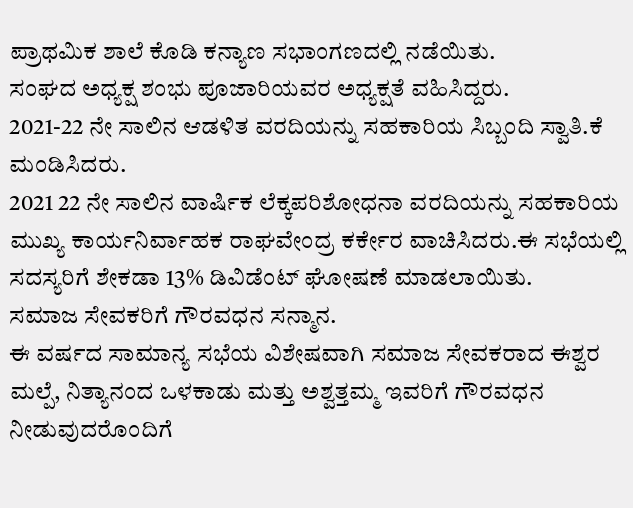ಪ್ರಾಥಮಿಕ ಶಾಲೆ ಕೊಡಿ ಕನ್ಯಾಣ ಸಭಾಂಗಣದಲ್ಲಿ ನಡೆಯಿತು.
ಸಂಘದ ಅಧ್ಯಕ್ಷ ಶಂಭು ಪೂಜಾರಿಯವರ ಅಧ್ಯಕ್ಷತೆ ವಹಿಸಿದ್ದರು.
2021-22 ನೇ ಸಾಲಿನ ಆಡಳಿತ ವರದಿಯನ್ನು ಸಹಕಾರಿಯ ಸಿಬ್ಬಂದಿ ಸ್ವಾತಿ.ಕೆ ಮಂಡಿಸಿದರು.
2021 22 ನೇ ಸಾಲಿನ ವಾರ್ಷಿಕ ಲೆಕ್ಕಪರಿಶೋಧನಾ ವರದಿಯನ್ನು ಸಹಕಾರಿಯ ಮುಖ್ಯ ಕಾರ್ಯನಿರ್ವಾಹಕ ರಾಘವೇಂದ್ರ ಕರ್ಕೇರ ವಾಚಿಸಿದರು.ಈ ಸಭೆಯಲ್ಲಿ ಸದಸ್ಯರಿಗೆ ಶೇಕಡಾ 13% ಡಿವಿಡೆಂಟ್ ಘೋಷಣೆ ಮಾಡಲಾಯಿತು.
ಸಮಾಜ ಸೇವಕರಿಗೆ ಗೌರವಧನ ಸನ್ಮಾನ.
ಈ ವರ್ಷದ ಸಾಮಾನ್ಯ ಸಭೆಯ ವಿಶೇಷವಾಗಿ ಸಮಾಜ ಸೇವಕರಾದ ಈಶ್ವರ ಮಲ್ಪೆ, ನಿತ್ಯಾನಂದ ಒಳಕಾಡು ಮತ್ತು ಅಶ್ವತ್ತಮ್ಮ ಇವರಿಗೆ ಗೌರವಧನ ನೀಡುವುದರೊಂದಿಗೆ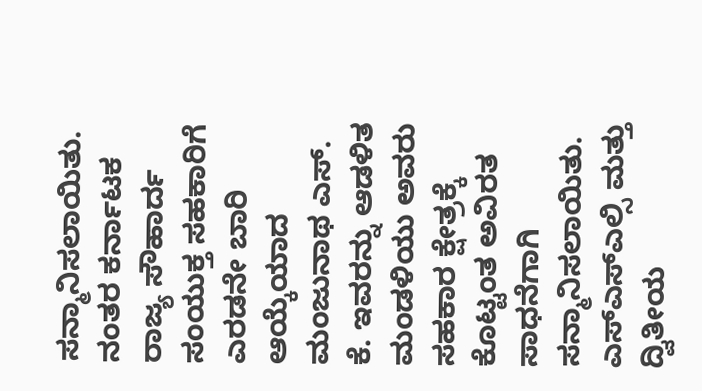ಸನ್ಮಾನಿಸಲಾಯಿತು. ನಂತರ ಕರ್ನಾಟಕ ರಾಜ್ಯ ಸೌಹಾರ್ದ ಸಂಯುಕ್ತ ಸಹಕಾರಿಗೆ ಎರಡನೇ ಬಾರಿ ಆಯ್ಕೆಯಾದ ಮಂಜುನಾಥ ಎಸ್. ಕೆ. ಇವರನ್ನು ಆಡಳಿತ ಮಂಡಳಿಯು ಅವರು ಸಹಕಾರ ಕ್ಷೇತ್ರಕ್ಕೆ ಕೊಟ್ಟಂತ ಅವಿರತ ಸಾಧನೆಗಾಗಿ ಸನ್ಮಾನಿಸಲಾಯಿತು.
ಎಸ್ಎಸ್ಎಲ್ಸಿ ಮತ್ತು ದ್ವಿತೀಯ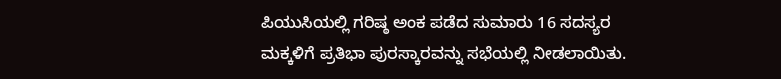ಪಿಯುಸಿಯಲ್ಲಿ ಗರಿಷ್ಠ ಅಂಕ ಪಡೆದ ಸುಮಾರು 16 ಸದಸ್ಯರ ಮಕ್ಕಳಿಗೆ ಪ್ರತಿಭಾ ಪುರಸ್ಕಾರವನ್ನು ಸಭೆಯಲ್ಲಿ ನೀಡಲಾಯಿತು.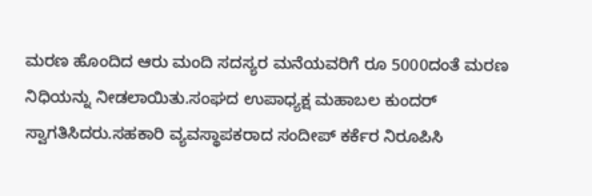ಮರಣ ಹೊಂದಿದ ಆರು ಮಂದಿ ಸದಸ್ಯರ ಮನೆಯವರಿಗೆ ರೂ 5000ದಂತೆ ಮರಣ ನಿಧಿಯನ್ನು ನೀಡಲಾಯಿತು.ಸಂಘದ ಉಪಾಧ್ಯಕ್ಷ ಮಹಾಬಲ ಕುಂದರ್ ಸ್ವಾಗತಿಸಿದರು.ಸಹಕಾರಿ ವ್ಯವಸ್ಥಾಪಕರಾದ ಸಂದೀಪ್ ಕರ್ಕೆರ ನಿರೂಪಿಸಿ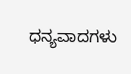ಧನ್ಯವಾದಗಳು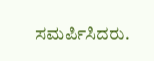ಸಮರ್ಪಿಸಿದರು.